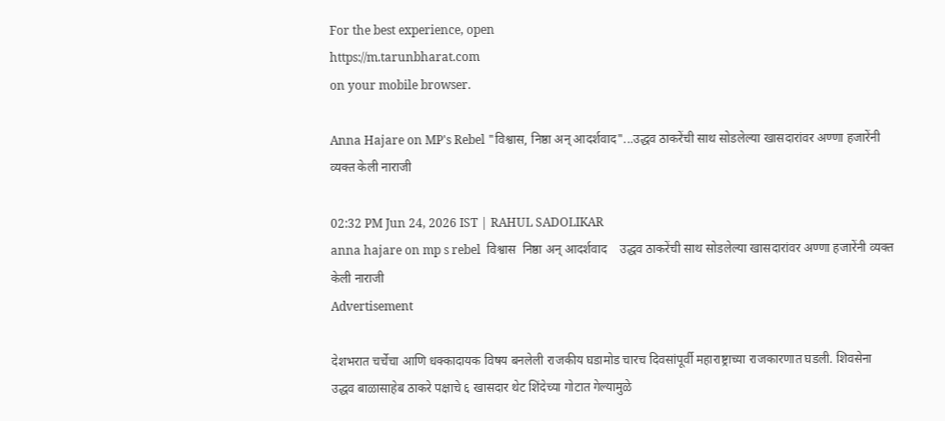For the best experience, open
https://m.tarunbharat.com
on your mobile browser.

Anna Hajare on MP's Rebel "विश्वास, निष्ठा अन् आदर्शवाद"...उद्धव ठाकरेंची साथ सोडलेल्या खासदारांवर अण्णा हजारेंनी व्यक्त केली नाराजी

02:32 PM Jun 24, 2026 IST | RAHUL SADOLIKAR
anna hajare on mp s rebel  विश्वास  निष्ठा अन् आदर्शवाद    उद्धव ठाकरेंची साथ सोडलेल्या खासदारांवर अण्णा हजारेंनी व्यक्त केली नाराजी
Advertisement

देशभरात चर्चेचा आणि धक्कादायक विषय बनलेली राजकीय घडामोड चारच दिवसांपूर्वी महाराष्ट्राच्या राजकारणात घडली. शिवसेना उद्धव बाळासाहेब ठाकरे पक्षाचे ६ खासदार थेट शिंदेच्या गोटात गेल्यामुळे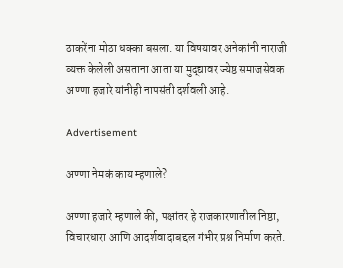ठाकरेंना मोठा धक्का बसला. या विषयावर अनेकांनी नाराजी व्यक्त केलेली असताना आता या मुद्द्यावर ज्येष्ठ समाजसेवक अण्णा हजारे यांनीही नापसंती दर्शवली आहे.

Advertisement

अण्णा नेमकं काय म्हणाले?

अण्णा हजारे म्हणाले की, पक्षांतर हे राजकारणातील निष्ठा, विचारधारा आणि आदर्शवादाबद्दल गंभीर प्रश्न निर्माण करते.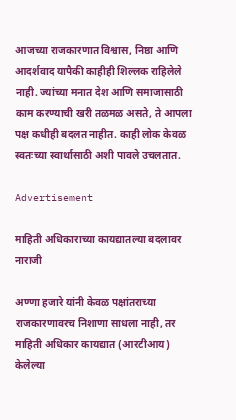आजच्या राजकारणात विश्वास, निष्ठा आणि आदर्शवाद यापैकी काहीही शिल्लक राहिलेले नाही. ज्यांच्या मनात देश आणि समाजासाठी काम करण्याची खरी तळमळ असते, ते आपला पक्ष कधीही बदलत नाहीत. काही लोक केवळ स्वतःच्या स्वार्थासाठी अशी पावले उचलतात.

Advertisement

माहिती अधिकाराच्या कायद्यातल्या बदलावर नाराजी

अण्णा हजारे यांनी केवळ पक्षांतराच्या राजकारणावरच निशाणा साधला नाही, तर माहिती अधिकार कायद्यात (आरटीआय) केलेल्या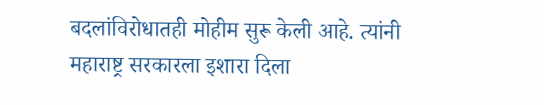बदलांविरोधातही मोहीम सुरू केली आहे. त्यांनी महाराष्ट्र सरकारला इशारा दिला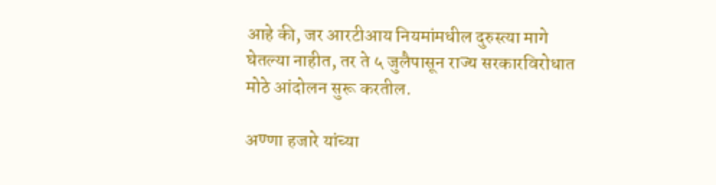आहे की, जर आरटीआय नियमांमधील दुरुस्त्या मागे घेतल्या नाहीत, तर ते ५ जुलैपासून राज्य सरकारविरोधात मोठे आंदोलन सुरू करतील.

अण्णा हजारे यांच्या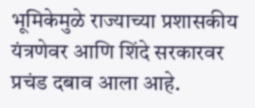भूमिकेमुळे राज्याच्या प्रशासकीय यंत्रणेवर आणि शिंदे सरकारवर प्रचंड दबाव आला आहे.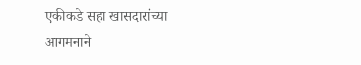एकीकडे सहा खासदारांच्या आगमनाने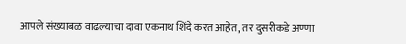आपले संख्याबळ वाढल्याचा दावा एकनाथ शिंदे करत आहेत, तर दुसरीकडे अण्णा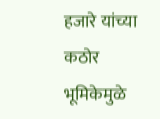हजारे यांच्या कठोर भूमिकेमुळे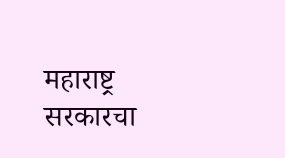महाराष्ट्र सरकारचा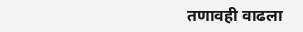तणावही वाढला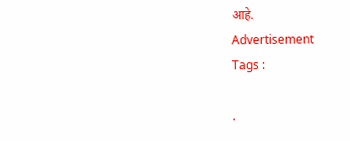आहे.
Advertisement
Tags :

.